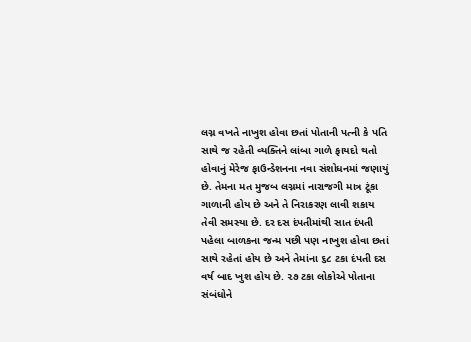લગ્ન વખતે નાખુશ હોવા છતાં પોતાની પત્ની કે પતિ સાથે જ રહેતી વ્યક્તિને લાંબા ગાળે ફાયદો થતો હોવાનું મેરેજ ફાઉન્ડેશનના નવા સંશોધનમાં જણાયું છે. તેમના મત મુજબ લગ્નમાં નારાજગી માત્ર ટૂંકા ગાળાની હોય છે અને તે નિરાકરણ લાવી શકાય તેવી સમસ્યા છે. દર દસ દંપતીમાંથી સાત દંપતી પહેલા બાળકના જન્મ પછી પણ નાખુશ હોવા છતાં સાથે રહેતાં હોય છે અને તેમાંના ૬૮ ટકા દંપતી દસ વર્ષ બાદ ખુશ હોય છે. ૨૭ ટકા લોકોએ પોતાના સંબંધોને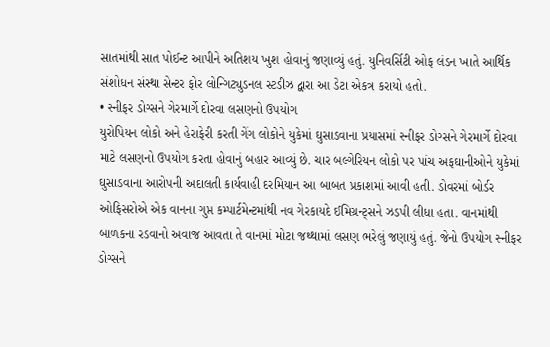સાતમાંથી સાત પોઈન્ટ આપીને અતિશય ખુશ હોવાનું જણાવ્યું હતું. યુનિવર્સિટી ઓફ લંડન ખાતે આર્થિક સંશોધન સંસ્થા સેન્ટર ફોર લોન્ગિટ્યુડનલ સ્ટડીઝ દ્વારા આ ડેટા એકત્ર કરાયો હતો.
• સ્નીફર ડોગ્સને ગેરમાર્ગે દોરવા લસણનો ઉપયોગ
યુરોપિયન લોકો અને હેરાફેરી કરતી ગેંગ લોકોને યુકેમાં ઘુસાડવાના પ્રયાસમાં સ્નીફર ડોગ્સને ગેરમાર્ગે દોરવા માટે લસણનો ઉપયોગ કરતા હોવાનું બહાર આવ્યું છે. ચાર બલ્ગેરિયન લોકો પર પાંચ અફઘાનીઓને યુકેમાં ઘુસાડવાના આરોપની અદાલતી કાર્યવાહી દરમિયાન આ બાબત પ્રકાશમાં આવી હતી. ડોવરમાં બોર્ડર ઓફિસરોએ એક વાનના ગુપ્ત કમ્પાર્ટમેન્ટમાંથી નવ ગેરકાયદે ઈમિગ્રન્ટ્સને ઝડપી લીધા હતા. વાનમાંથી બાળકના રડવાનો અવાજ આવતા તે વાનમાં મોટા જથ્થામાં લસણ ભરેલું જણાયું હતું. જેનો ઉપયોગ સ્નીફર ડોગ્સને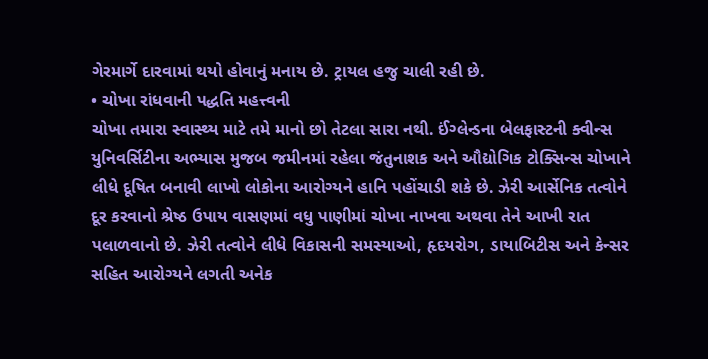ગેરમાર્ગે દારવામાં થયો હોવાનું મનાય છે. ટ્રાયલ હજુ ચાલી રહી છે.
• ચોખા રાંધવાની પદ્ધતિ મહત્ત્વની
ચોખા તમારા સ્વાસ્થ્ય માટે તમે માનો છો તેટલા સારા નથી. ઈંગ્લેન્ડના બેલફાસ્ટની ક્વીન્સ યુનિવર્સિટીના અભ્યાસ મુજબ જમીનમાં રહેલા જંતુનાશક અને ઔદ્યોગિક ટોક્સિન્સ ચોખાને લીધે દૂષિત બનાવી લાખો લોકોના આરોગ્યને હાનિ પહોંચાડી શકે છે. ઝેરી આર્સેનિક તત્વોને દૂર કરવાનો શ્રેષ્ઠ ઉપાય વાસણમાં વધુ પાણીમાં ચોખા નાખવા અથવા તેને આખી રાત પલાળવાનો છે. ઝેરી તત્વોને લીધે વિકાસની સમસ્યાઓ, હૃદયરોગ, ડાયાબિટીસ અને કેન્સર સહિત આરોગ્યને લગતી અનેક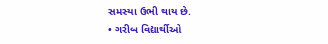સમસ્યા ઉભી થાય છે.
• ગરીબ વિદ્યાર્થીઓ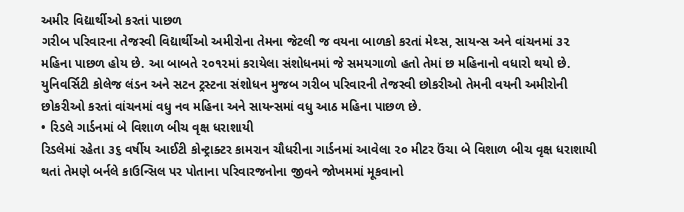અમીર વિદ્યાર્થીઓ કરતાં પાછળ
ગરીબ પરિવારના તેજસ્વી વિદ્યાર્થીઓ અમીરોના તેમના જેટલી જ વયના બાળકો કરતાં મેથ્સ, સાયન્સ અને વાંચનમાં ૩૨ મહિના પાછળ હોય છે. આ બાબતે ૨૦૧૨માં કરાયેલા સંશોધનમાં જે સમયગાળો હતો તેમાં છ મહિનાનો વધારો થયો છે. યુનિવર્સિટી કોલેજ લંડન અને સટન ટ્રસ્ટના સંશોધન મુજબ ગરીબ પરિવારની તેજસ્વી છોકરીઓ તેમની વયની અમીરોની છોકરીઓ કરતાં વાંચનમાં વધુ નવ મહિના અને સાયન્સમાં વધુ આઠ મહિના પાછળ છે.
• રિડલે ગાર્ડનમાં બે વિશાળ બીચ વૃક્ષ ધરાશાયી
રિડલેમાં રહેતા ૩૬ વર્ષીય આઈટી કોન્ટ્રાક્ટર કામરાન ચૌધરીના ગાર્ડનમાં આવેલા ૨૦ મીટર ઉંચા બે વિશાળ બીચ વૃક્ષ ધરાશાયી થતાં તેમણે બર્નલે કાઉન્સિલ પર પોતાના પરિવારજનોના જીવને જોખમમાં મૂકવાનો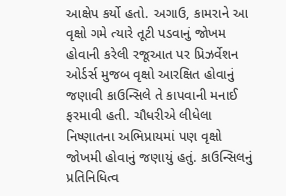આક્ષેપ કર્યો હતો. અગાઉ, કામરાને આ વૃક્ષો ગમે ત્યારે તૂટી પડવાનું જોખમ હોવાની કરેલી રજૂઆત પર પ્રિઝર્વેશન ઓર્ડર્સ મુજબ વૃક્ષો આરક્ષિત હોવાનું જણાવી કાઉન્સિલે તે કાપવાની મનાઈ ફરમાવી હતી. ચૌધરીએ લીધેલા નિષ્ણાતના અભિપ્રાયમાં પણ વૃક્ષો જોખમી હોવાનું જણાયું હતું. કાઉન્સિલનું પ્રતિનિધિત્વ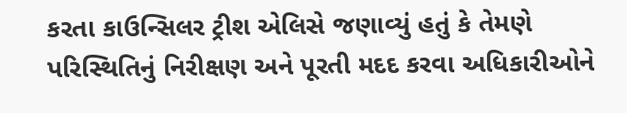કરતા કાઉન્સિલર ટ્રીશ એલિસે જણાવ્યું હતું કે તેમણે પરિસ્થિતિનું નિરીક્ષણ અને પૂરતી મદદ કરવા અધિકારીઓને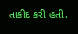તાકીદ કરી હતી.